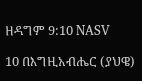ዘዳግም 9:10 NASV

10 በእግዚአብሔር (ያህዌ)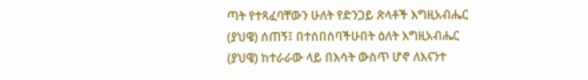ጣት የተጻፈባቸውን ሁለት የድንጋይ ጽላቶች እግዚአብሔር (ያህዌ) ሰጠኝ፤ በተሰበሰባችሁበት ዕለት እግዚአብሔር (ያህዌ) ከተራራው ላይ በእሳት ውስጥ ሆኖ ለእናንተ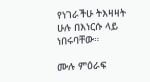የነገራችሁ ትእዛዛት ሁሉ በእነርሱ ላይ ነበሩባቸው።

ሙሉ ምዕራፍ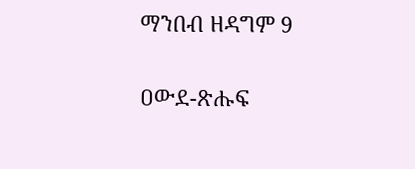ማንበብ ዘዳግም 9

ዐውደ-ጽሑፍ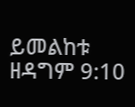ይመልከቱ ዘዳግም 9:10